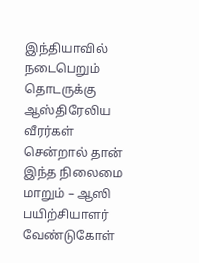இந்தியாவில் நடைபெறும் தொடருக்கு ஆஸ்திரேலிய வீரர்கள் சென்றால் தான் இந்த நிலைமை மாறும் – ஆஸி பயிற்சியாளர் வேண்டுகோள்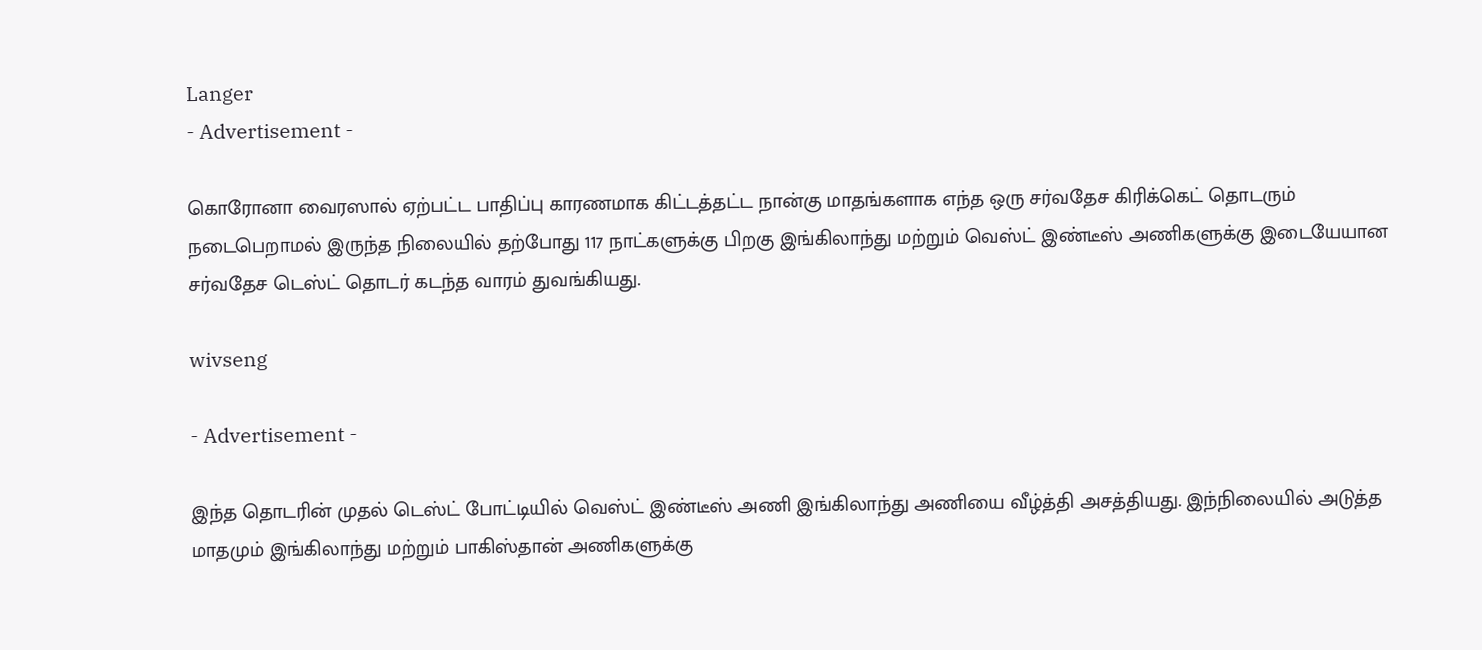Langer
- Advertisement -

கொரோனா வைரஸால் ஏற்பட்ட பாதிப்பு காரணமாக கிட்டத்தட்ட நான்கு மாதங்களாக எந்த ஒரு சர்வதேச கிரிக்கெட் தொடரும் நடைபெறாமல் இருந்த நிலையில் தற்போது 117 நாட்களுக்கு பிறகு இங்கிலாந்து மற்றும் வெஸ்ட் இண்டீஸ் அணிகளுக்கு இடையேயான சர்வதேச டெஸ்ட் தொடர் கடந்த வாரம் துவங்கியது.

wivseng

- Advertisement -

இந்த தொடரின் முதல் டெஸ்ட் போட்டியில் வெஸ்ட் இண்டீஸ் அணி இங்கிலாந்து அணியை வீழ்த்தி அசத்தியது. இந்நிலையில் அடுத்த மாதமும் இங்கிலாந்து மற்றும் பாகிஸ்தான் அணிகளுக்கு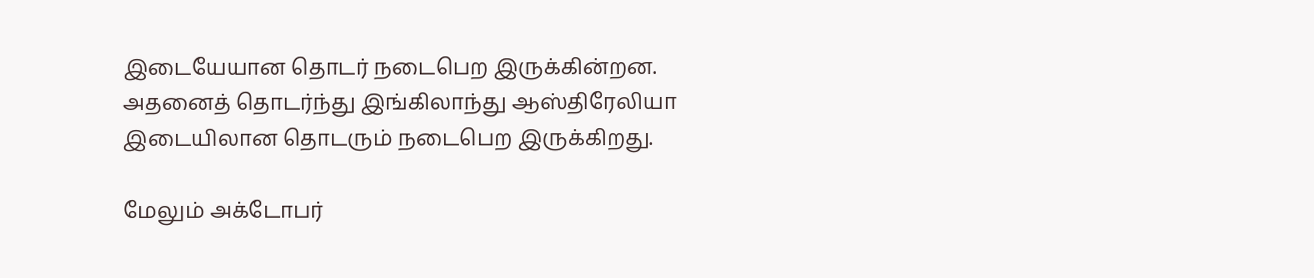இடையேயான தொடர் நடைபெற இருக்கின்றன. அதனைத் தொடர்ந்து இங்கிலாந்து ஆஸ்திரேலியா இடையிலான தொடரும் நடைபெற இருக்கிறது.

மேலும் அக்டோபர்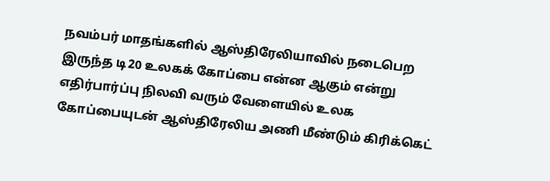நவம்பர் மாதங்களில் ஆஸ்திரேலியாவில் நடைபெற இருந்த டி20 உலகக் கோப்பை என்ன ஆகும் என்று எதிர்பார்ப்பு நிலவி வரும் வேளையில் உலக கோப்பையுடன் ஆஸ்திரேலிய அணி மீண்டும் கிரிக்கெட்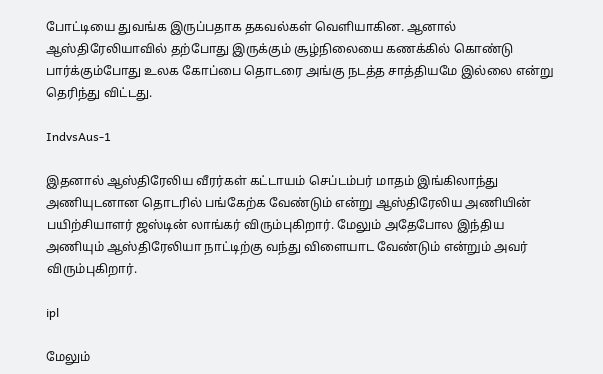போட்டியை துவங்க இருப்பதாக தகவல்கள் வெளியாகின. ஆனால் ஆஸ்திரேலியாவில் தற்போது இருக்கும் சூழ்நிலையை கணக்கில் கொண்டு பார்க்கும்போது உலக கோப்பை தொடரை அங்கு நடத்த சாத்தியமே இல்லை என்று தெரிந்து விட்டது.

IndvsAus-1

இதனால் ஆஸ்திரேலிய வீரர்கள் கட்டாயம் செப்டம்பர் மாதம் இங்கிலாந்து அணியுடனான தொடரில் பங்கேற்க வேண்டும் என்று ஆஸ்திரேலிய அணியின் பயிற்சியாளர் ஜஸ்டின் லாங்கர் விரும்புகிறார். மேலும் அதேபோல இந்திய அணியும் ஆஸ்திரேலியா நாட்டிற்கு வந்து விளையாட வேண்டும் என்றும் அவர் விரும்புகிறார்.

ipl

மேலும்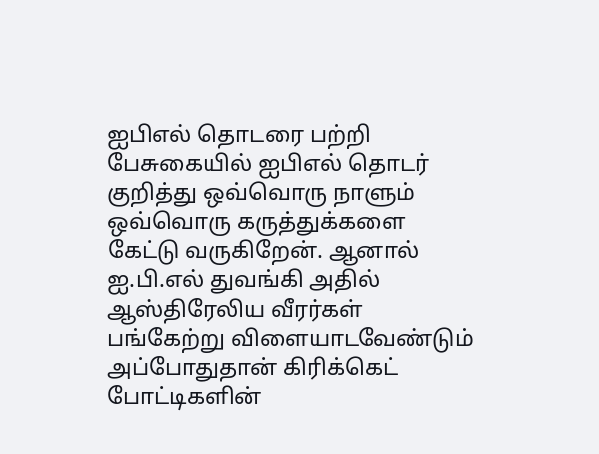ஐபிஎல் தொடரை பற்றி பேசுகையில் ஐபிஎல் தொடர் குறித்து ஒவ்வொரு நாளும் ஒவ்வொரு கருத்துக்களை கேட்டு வருகிறேன். ஆனால் ஐ.பி.எல் துவங்கி அதில் ஆஸ்திரேலிய வீரர்கள் பங்கேற்று விளையாடவேண்டும் அப்போதுதான் கிரிக்கெட் போட்டிகளின்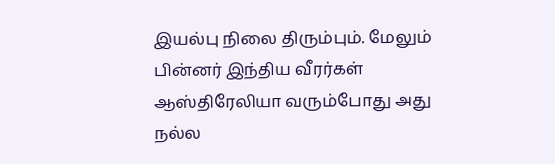இயல்பு நிலை திரும்பும். மேலும் பின்னர் இந்திய வீரர்கள் ஆஸ்திரேலியா வரும்போது அது நல்ல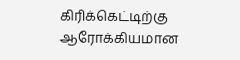கிரிக்கெட்டிற்கு ஆரோக்கியமான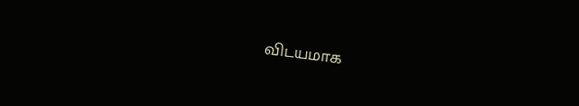விடயமாக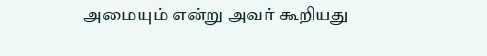அமையும் என்று அவர் கூறியது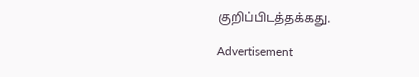குறிப்பிடத்தக்கது.

Advertisement